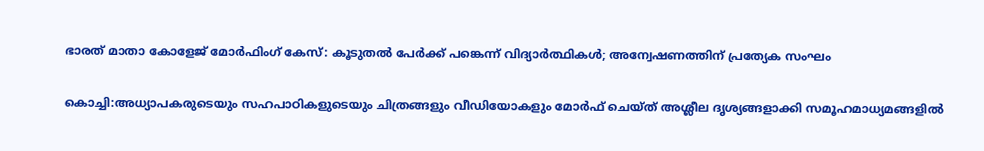ഭാരത് മാതാ കോളേജ് മോർഫിംഗ് കേസ്: കൂടുതൽ പേർക്ക് പങ്കെന്ന് വിദ്യാർത്ഥികൾ; അന്വേഷണത്തിന് പ്രത്യേക സംഘം

കൊച്ചി:അധ്യാപകരുടെയും സഹപാഠികളുടെയും ചിത്രങ്ങളും വീഡിയോകളും മോർഫ് ചെയ്ത് അശ്ലീല ദൃശ്യങ്ങളാക്കി സമൂഹമാധ്യമങ്ങളിൽ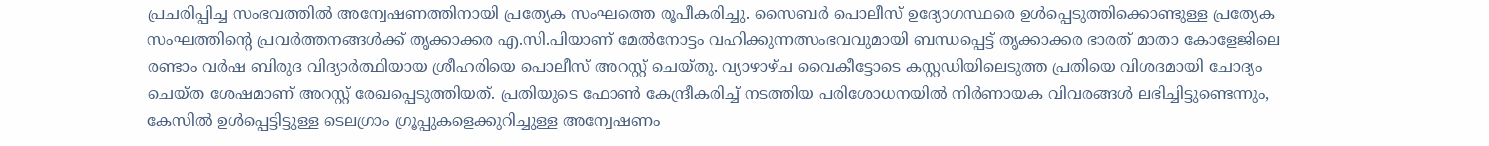പ്രചരിപ്പിച്ച സംഭവത്തിൽ അന്വേഷണത്തിനായി പ്രത്യേക സംഘത്തെ രൂപീകരിച്ചു. സൈബർ പൊലീസ് ഉദ്യോഗസ്ഥരെ ഉൾപ്പെടുത്തിക്കൊണ്ടുള്ള പ്രത്യേക സംഘത്തിന്റെ പ്രവർത്തനങ്ങൾക്ക് തൃക്കാക്കര എ.സി.പിയാണ് മേൽനോട്ടം വഹിക്കുന്നത്സംഭവവുമായി ബന്ധപ്പെട്ട് തൃക്കാക്കര ഭാരത് മാതാ കോളേജിലെ രണ്ടാം വർഷ ബിരുദ വിദ്യാർത്ഥിയായ ശ്രീഹരിയെ പൊലീസ് അറസ്റ്റ് ചെയ്തു. വ്യാഴാഴ്ച വൈകീട്ടോടെ കസ്റ്റഡിയിലെടുത്ത പ്രതിയെ വിശദമായി ചോദ്യം ചെയ്ത ശേഷമാണ് അറസ്റ്റ് രേഖപ്പെടുത്തിയത്. പ്രതിയുടെ ഫോൺ കേന്ദ്രീകരിച്ച് നടത്തിയ പരിശോധനയിൽ നിർണായക വിവരങ്ങൾ ലഭിച്ചിട്ടുണ്ടെന്നും, കേസിൽ ഉൾപ്പെട്ടിട്ടുള്ള ടെലഗ്രാം ഗ്രൂപ്പുകളെക്കുറിച്ചുള്ള അന്വേഷണം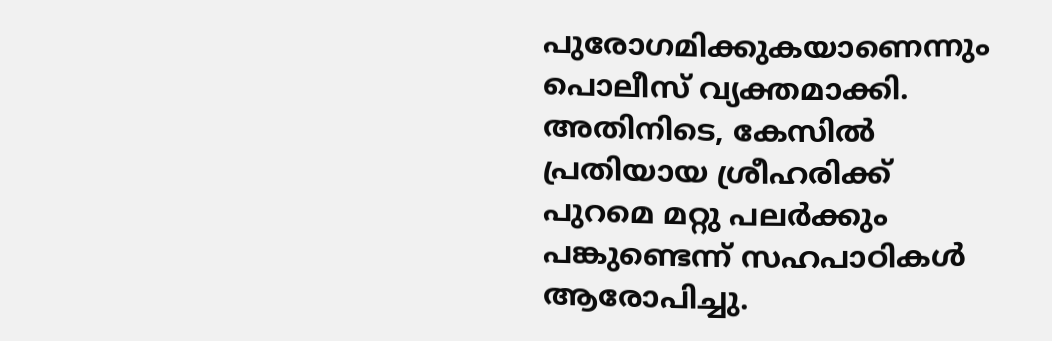പുരോഗമിക്കുകയാണെന്നും പൊലീസ് വ്യക്തമാക്കി.
അതിനിടെ, കേസിൽ പ്രതിയായ ശ്രീഹരിക്ക് പുറമെ മറ്റു പലർക്കും പങ്കുണ്ടെന്ന് സഹപാഠികൾ ആരോപിച്ചു.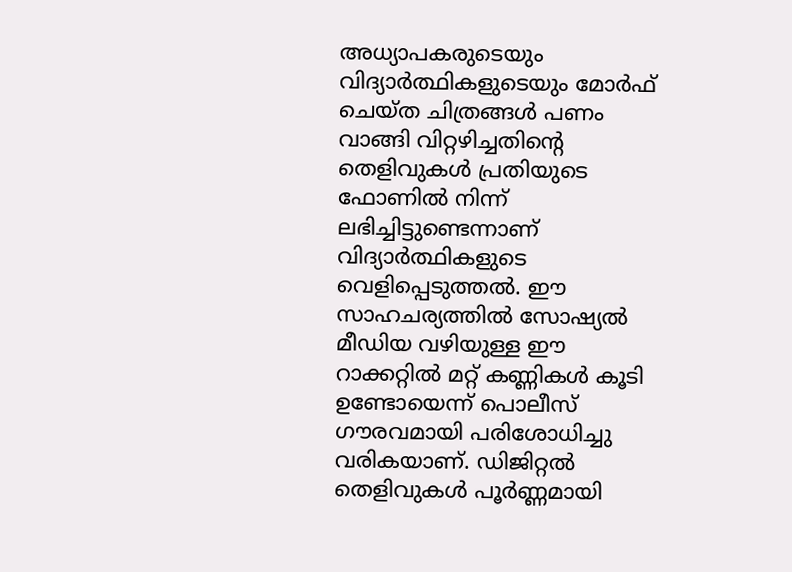അധ്യാപകരുടെയും വിദ്യാർത്ഥികളുടെയും മോർഫ് ചെയ്ത ചിത്രങ്ങൾ പണം വാങ്ങി വിറ്റഴിച്ചതിന്റെ തെളിവുകൾ പ്രതിയുടെ ഫോണിൽ നിന്ന് ലഭിച്ചിട്ടുണ്ടെന്നാണ് വിദ്യാർത്ഥികളുടെ വെളിപ്പെടുത്തൽ. ഈ സാഹചര്യത്തിൽ സോഷ്യൽ മീഡിയ വഴിയുള്ള ഈ റാക്കറ്റിൽ മറ്റ് കണ്ണികൾ കൂടി ഉണ്ടോയെന്ന് പൊലീസ് ഗൗരവമായി പരിശോധിച്ചു വരികയാണ്. ഡിജിറ്റൽ തെളിവുകൾ പൂർണ്ണമായി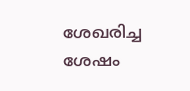ശേഖരിച്ച ശേഷം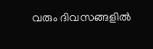വരും ദിവസങ്ങളിൽ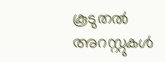കൂടുതൽ അറസ്റ്റുകൾ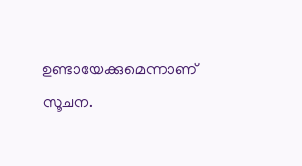ഉണ്ടായേക്കുമെന്നാണ് സൂചന.